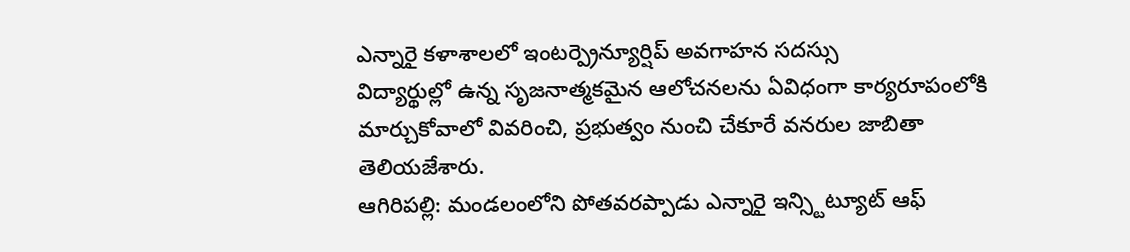ఎన్నారై కళాశాలలో ఇంటర్ప్రెన్యూర్షిప్ అవగాహన సదస్సు
విద్యార్థుల్లో ఉన్న సృజనాత్మకమైన ఆలోచనలను ఏవిధంగా కార్యరూపంలోకి మార్చుకోవాలో వివరించి, ప్రభుత్వం నుంచి చేకూరే వనరుల జాబితా తెలియజేశారు.
ఆగిరిపల్లి: మండలంలోని పోతవరప్పాడు ఎన్నారై ఇన్స్టిట్యూట్ ఆఫ్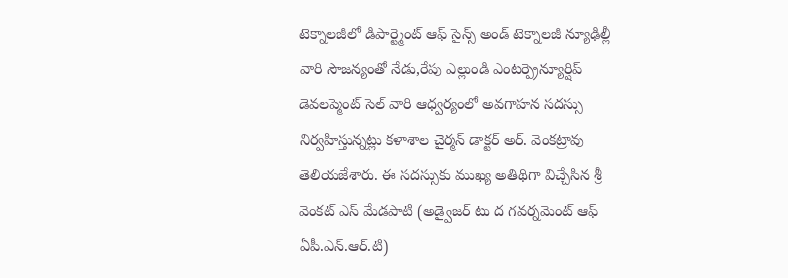టెక్నాలజీలో డిపార్ట్మెంట్ ఆఫ్ సైన్స్ అండ్ టెక్నాలజీ న్యూఢిల్లీ వారి సౌజన్యంతో నేడు,రేపు ఎల్లుండి ఎంటర్ప్రెన్యూర్షిప్ డెవలప్మెంట్ సెల్ వారి ఆధ్వర్యంలో అవగాహన సదస్సు నిర్వహిస్తున్నట్లు కళాశాల చైర్మన్ డాక్టర్ అర్. వెంకట్రావు తెలియజేశారు. ఈ సదస్సుకు ముఖ్య అతిథిగా విచ్చేసిన శ్రీ వెంకట్ ఎస్ మేడపాటి (అడ్వైజర్ టు ద గవర్నమెంట్ ఆఫ్ ఏపీ.ఎన్.ఆర్.టి)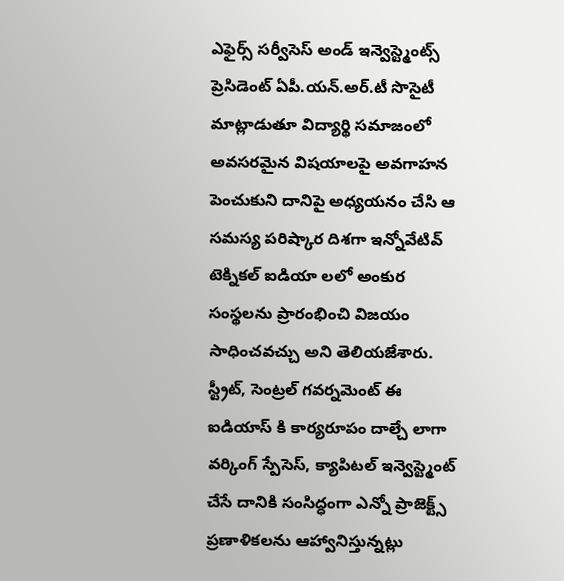ఎఫైర్స్ సర్వీసెస్ అండ్ ఇన్వెస్ట్మెంట్స్ ప్రెసిడెంట్ ఏపీ.యన్.అర్.టీ సొసైటీ మాట్లాడుతూ విద్యార్థి సమాజంలో అవసరమైన విషయాలపై అవగాహన పెంచుకుని దానిపై అధ్యయనం చేసి ఆ సమస్య పరిష్కార దిశగా ఇన్నోవేటివ్ టెక్నికల్ ఐడియా లలో అంకుర సంస్థలను ప్రారంభించి విజయం సాధించవచ్చు అని తెలియజేశారు.
స్ట్రీట్, సెంట్రల్ గవర్నమెంట్ ఈ ఐడియాస్ కి కార్యరూపం దాల్చే లాగా వర్కింగ్ స్పేసెస్, క్యాపిటల్ ఇన్వెస్ట్మెంట్ చేసే దానికి సంసిద్ధంగా ఎన్నో ప్రాజెక్ట్స్ ప్రణాళికలను ఆహ్వానిస్తున్నట్లు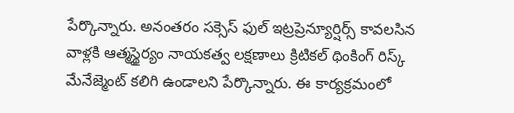పేర్కొన్నారు. అనంతరం సక్సెస్ ఫుల్ ఇట్రప్రెన్యూర్షిర్స్ కావలసిన వాళ్లకి ఆత్మస్థైర్యం నాయకత్వ లక్షణాలు క్రిటికల్ థింకింగ్ రిస్క్ మేనేజ్మెంట్ కలిగి ఉండాలని పేర్కొన్నారు. ఈ కార్యక్రమంలో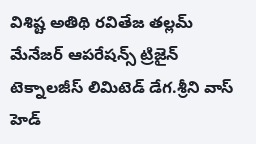విశిష్ట అతిథి రవితేజ తల్లమ్ మేనేజర్ ఆపరేషన్స్ ట్రిజైన్ టెక్నాలజీస్ లిమిటెడ్ డేగ.శ్రీని వాస్ హెడ్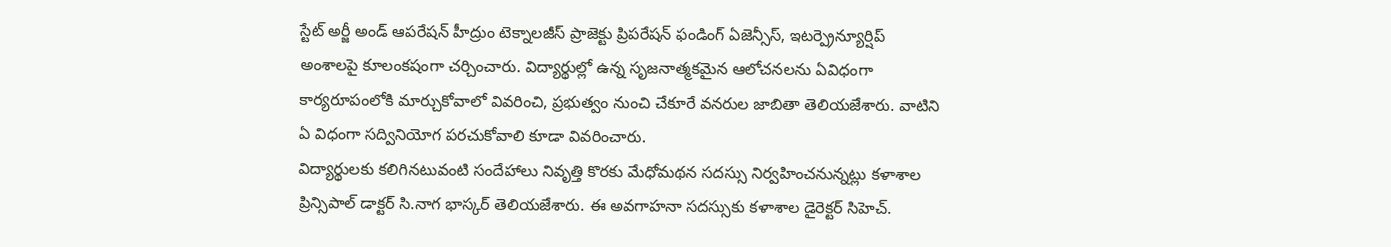స్టేట్ అర్జీ అండ్ ఆపరేషన్ హీద్రుం టెక్నాలజీస్ ప్రాజెక్టు ప్రిపరేషన్ ఫండింగ్ ఏజెన్సీస్, ఇటర్ప్రెన్యూర్షిప్ అంశాలపై కూలంకషంగా చర్చించారు. విద్యార్థుల్లో ఉన్న సృజనాత్మకమైన ఆలోచనలను ఏవిధంగా కార్యరూపంలోకి మార్చుకోవాలో వివరించి, ప్రభుత్వం నుంచి చేకూరే వనరుల జాబితా తెలియజేశారు. వాటిని ఏ విధంగా సద్వినియోగ పరచుకోవాలి కూడా వివరించారు.
విద్యార్థులకు కలిగినటువంటి సందేహాలు నివృత్తి కొరకు మేధోమథన సదస్సు నిర్వహించనున్నట్లు కళాశాల ప్రిన్సిపాల్ డాక్టర్ సి.నాగ భాస్కర్ తెలియజేశారు. ఈ అవగాహనా సదస్సుకు కళాశాల డైరెక్టర్ సిహెచ్.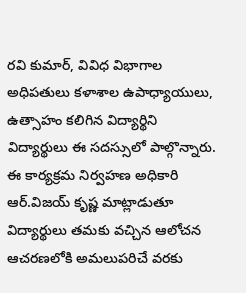రవి కుమార్, వివిధ విభాగాల అధిపతులు కళాశాల ఉపాధ్యాయులు, ఉత్సాహం కలిగిన విద్యార్థిని విద్యార్థులు ఈ సదస్సులో పాల్గొన్నారు. ఈ కార్యక్రమ నిర్వహణ అధికారి ఆర్.విజయ్ కృష్ణ మాట్లాడుతూ విద్యార్థులు తమకు వచ్చిన ఆలోచన ఆచరణలోకి అమలుపరిచే వరకు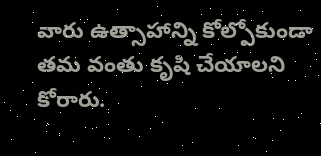వారు ఉత్సాహాన్ని కోల్పోకుండా తమ వంతు కృషి చేయాలని కోరారు.